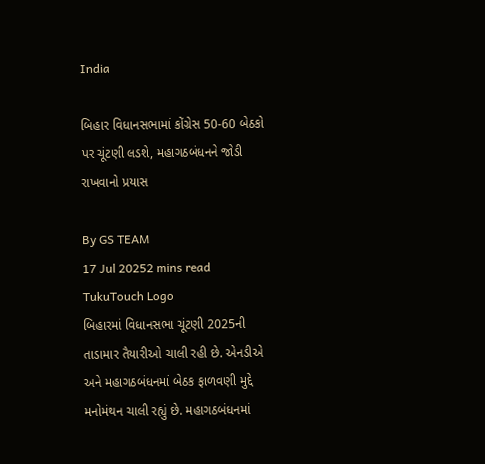India

બિહાર વિધાનસભામાં કોંગ્રેસ 50-60 બેઠકો પર ચૂંટણી લડશે, મહાગઠબંધનને જોડી રાખવાનો પ્રયાસ

By GS TEAM
17 Jul 20252 mins read
TukuTouch Logo
બિહારમાં વિધાનસભા ચૂંટણી 2025ની તાડામાર તૈયારીઓ ચાલી રહી છે. એનડીએ અને મહાગઠબંધનમાં બેઠક ફાળવણી મુદ્દે મનોમંથન ચાલી રહ્યું છે. મહાગઠબંધનમાં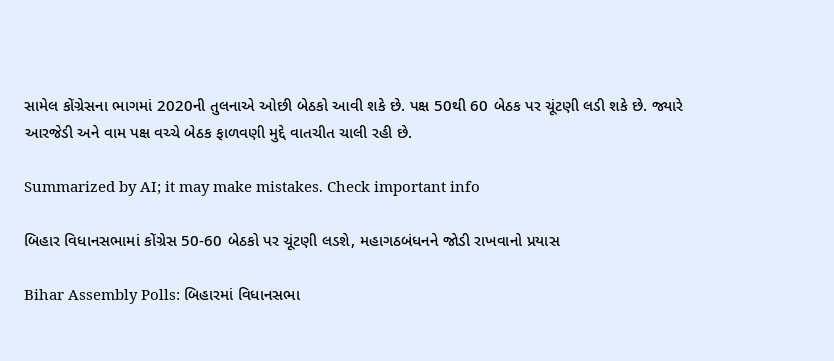સામેલ કોંગ્રેસના ભાગમાં 2020ની તુલનાએ ઓછી બેઠકો આવી શકે છે. પક્ષ 50થી 60 બેઠક પર ચૂંટણી લડી શકે છે. જ્યારે આરજેડી અને વામ પક્ષ વચ્ચે બેઠક ફાળવણી મુદ્દે વાતચીત ચાલી રહી છે.

Summarized by AI; it may make mistakes. Check important info

બિહાર વિધાનસભામાં કોંગ્રેસ 50-60 બેઠકો પર ચૂંટણી લડશે, મહાગઠબંધનને જોડી રાખવાનો પ્રયાસ

Bihar Assembly Polls: બિહારમાં વિધાનસભા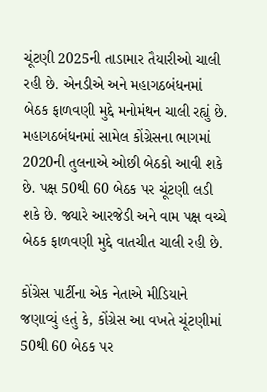ચૂંટણી 2025ની તાડામાર તૈયારીઓ ચાલી રહી છે. એનડીએ અને મહાગઠબંધનમાં બેઠક ફાળવણી મુદ્દે મનોમંથન ચાલી રહ્યું છે. મહાગઠબંધનમાં સામેલ કોંગ્રેસના ભાગમાં 2020ની તુલનાએ ઓછી બેઠકો આવી શકે છે. પક્ષ 50થી 60 બેઠક પર ચૂંટણી લડી શકે છે. જ્યારે આરજેડી અને વામ પક્ષ વચ્ચે બેઠક ફાળવણી મુદ્દે વાતચીત ચાલી રહી છે.

કોંગ્રેસ પાર્ટીના એક નેતાએ મીડિયાને જણાવ્યું હતું કે, કોંગ્રેસ આ વખતે ચૂંટણીમાં 50થી 60 બેઠક પર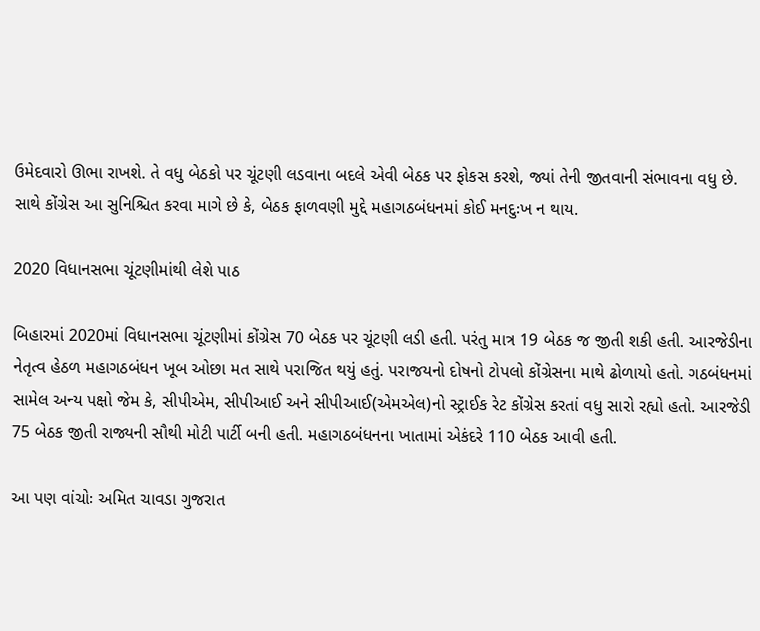ઉમેદવારો ઊભા રાખશે. તે વધુ બેઠકો પર ચૂંટણી લડવાના બદલે એવી બેઠક પર ફોકસ કરશે, જ્યાં તેની જીતવાની સંભાવના વધુ છે. સાથે કોંગ્રેસ આ સુનિશ્ચિત કરવા માગે છે કે, બેઠક ફાળવણી મુદ્દે મહાગઠબંધનમાં કોઈ મનદુઃખ ન થાય.

2020 વિધાનસભા ચૂંટણીમાંથી લેશે પાઠ

બિહારમાં 2020માં વિધાનસભા ચૂંટણીમાં કોંગ્રેસ 70 બેઠક પર ચૂંટણી લડી હતી. પરંતુ માત્ર 19 બેઠક જ જીતી શકી હતી. આરજેડીના નેતૃત્વ હેઠળ મહાગઠબંધન ખૂબ ઓછા મત સાથે પરાજિત થયું હતું. પરાજયનો દોષનો ટોપલો કોંગ્રેસના માથે ઢોળાયો હતો. ગઠબંધનમાં સામેલ અન્ય પક્ષો જેમ કે, સીપીએમ, સીપીઆઈ અને સીપીઆઈ(એમએલ)નો સ્ટ્રાઈક રેટ કોંગ્રેસ કરતાં વધુ સારો રહ્યો હતો. આરજેડી 75 બેઠક જીતી રાજ્યની સૌથી મોટી પાર્ટી બની હતી. મહાગઠબંધનના ખાતામાં એકંદરે 110 બેઠક આવી હતી.

આ પણ વાંચોઃ અમિત ચાવડા ગુજરાત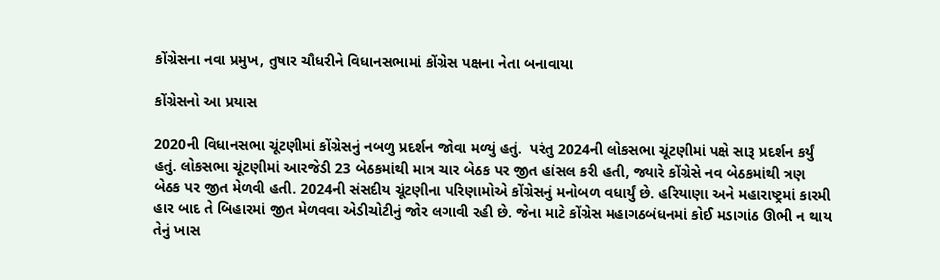કોંગ્રેસના નવા પ્રમુખ, તુષાર ચૌધરીને વિધાનસભામાં કોંગ્રેસ પક્ષના નેતા બનાવાયા

કોંગ્રેસનો આ પ્રયાસ

2020ની વિધાનસભા ચૂંટણીમાં કોંગ્રેસનું નબળુ પ્રદર્શન જોવા મળ્યું હતું.  પરંતુ 2024ની લોકસભા ચૂંટણીમાં પક્ષે સારૂ પ્રદર્શન કર્યું હતું. લોકસભા ચૂંટણીમાં આરજેડી 23 બેઠકમાંથી માત્ર ચાર બેઠક પર જીત હાંસલ કરી હતી, જ્યારે કોંગ્રેસે નવ બેઠકમાંથી ત્રણ બેઠક પર જીત મેળવી હતી. 2024ની સંસદીય ચૂંટણીના પરિણામોએ કોંગ્રેસનું મનોબળ વધાર્યું છે. હરિયાણા અને મહારાષ્ટ્રમાં કારમી હાર બાદ તે બિહારમાં જીત મેળવવા એડીચોટીનું જોર લગાવી રહી છે. જેના માટે કોંગ્રેસ મહાગઠબંધનમાં કોઈ મડાગાંઠ ઊભી ન થાય તેનું ખાસ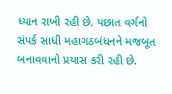ધ્યાન રાખી રહી છે. પછાત વર્ગનો સંપર્ક સાધી મહાગઠબંધનને મજબૂત બનાવવાનો પ્રયાસ કરી રહી છે.